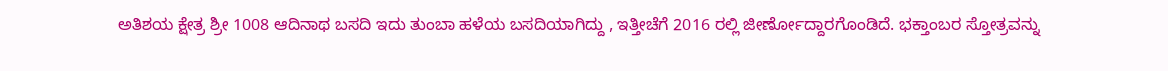ಅತಿಶಯ ಕ್ಷೇತ್ರ ಶ್ರೀ 1008 ಆದಿನಾಥ ಬಸದಿ ಇದು ತುಂಬಾ ಹಳೆಯ ಬಸದಿಯಾಗಿದ್ದು , ಇತ್ತೀಚೆಗೆ 2016 ರಲ್ಲಿ ಜೀರ್ಣೋದ್ದಾರಗೊಂಡಿದೆ. ಭಕ್ತಾಂಬರ ಸ್ತೋತ್ರವನ್ನು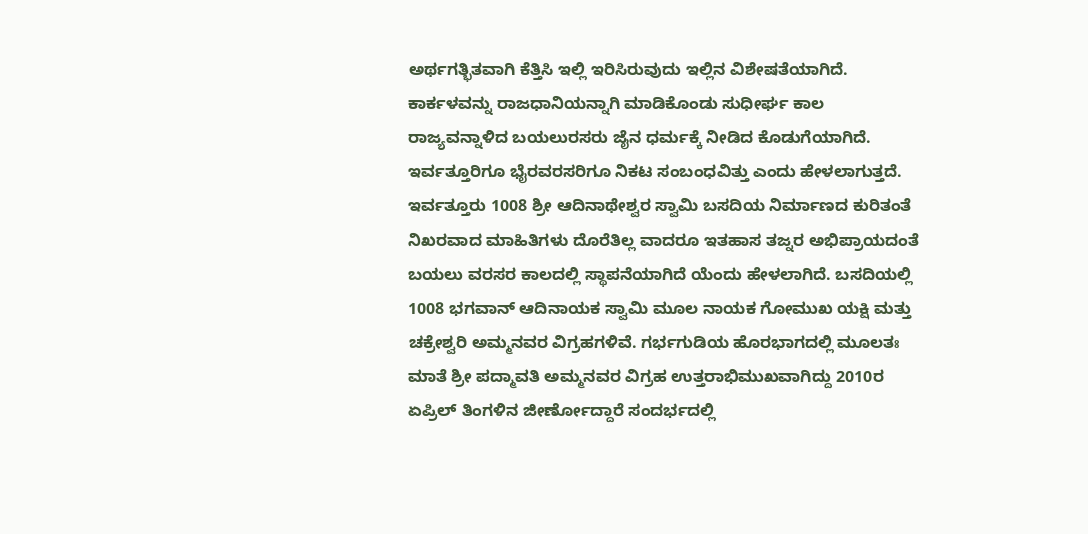ಅರ್ಥಗತ್ಭಿತವಾಗಿ ಕೆತ್ತಿಸಿ ಇಲ್ಲಿ ಇರಿಸಿರುವುದು ಇಲ್ಲಿನ ವಿಶೇಷತೆಯಾಗಿದೆ. ಕಾರ್ಕಳವನ್ನು ರಾಜಧಾನಿಯನ್ನಾಗಿ ಮಾಡಿಕೊಂಡು ಸುಧೀರ್ಘ ಕಾಲ ರಾಜ್ಯವನ್ನಾಳಿದ ಬಯಲುರಸರು ಜೈನ ಧರ್ಮಕ್ಕೆ ನೀಡಿದ ಕೊಡುಗೆಯಾಗಿದೆ. ಇರ್ವತ್ತೂರಿಗೂ ಭೈರವರಸರಿಗೂ ನಿಕಟ ಸಂಬಂಧವಿತ್ತು ಎಂದು ಹೇಳಲಾಗುತ್ತದೆ. ಇರ್ವತ್ತೂರು 1008 ಶ್ರೀ ಆದಿನಾಥೇಶ್ವರ ಸ್ವಾಮಿ ಬಸದಿಯ ನಿರ್ಮಾಣದ ಕುರಿತಂತೆ ನಿಖರವಾದ ಮಾಹಿತಿಗಳು ದೊರೆತಿಲ್ಲ ವಾದರೂ ಇತಹಾಸ ತಜ್ನರ ಅಭಿಪ್ರಾಯದಂತೆ ಬಯಲು ವರಸರ ಕಾಲದಲ್ಲಿ ಸ್ಥಾಪನೆಯಾಗಿದೆ ಯೆಂದು ಹೇಳಲಾಗಿದೆ. ಬಸದಿಯಲ್ಲಿ 1008 ಭಗವಾನ್ ಆದಿನಾಯಕ ಸ್ವಾಮಿ ಮೂಲ ನಾಯಕ ಗೋಮುಖ ಯಕ್ಷಿ ಮತ್ತು ಚಕ್ರೇಶ್ವರಿ ಅಮ್ಮನವರ ವಿಗ್ರಹಗಳಿವೆ. ಗರ್ಭಗುಡಿಯ ಹೊರಭಾಗದಲ್ಲಿ ಮೂಲತಃ ಮಾತೆ ಶ್ರೀ ಪದ್ಮಾವತಿ ಅಮ್ಮನವರ ವಿಗ್ರಹ ಉತ್ತರಾಭಿಮುಖವಾಗಿದ್ದು 2010ರ ಏಪ್ರಿಲ್ ತಿಂಗಳಿನ ಜೀರ್ಣೋದ್ದಾರೆ ಸಂದರ್ಭದಲ್ಲಿ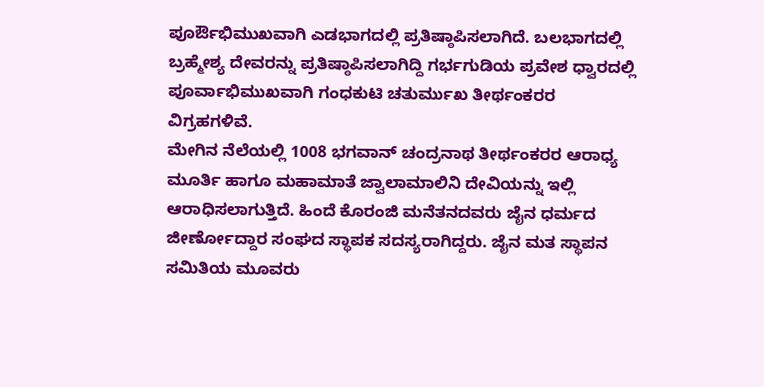ಪೂರ್ಔಭಿಮುಖವಾಗಿ ಎಡಭಾಗದಲ್ಲಿ ಪ್ರತಿಷ್ಠಾಪಿಸಲಾಗಿದೆ. ಬಲಭಾಗದಲ್ಲಿ ಬ್ರಹ್ಮೇಶ್ಯ ದೇವರನ್ನು ಪ್ರತಿಷ್ಠಾಪಿಸಲಾಗಿದ್ದಿ ಗರ್ಭಗುಡಿಯ ಪ್ರವೇಶ ಧ್ವಾರದಲ್ಲಿ ಪೂರ್ವಾಭಿಮುಖವಾಗಿ ಗಂಧಕುಟಿ ಚತುರ್ಮುಖ ತೀರ್ಥಂಕರರ ವಿಗ್ರಹಗಳಿವೆ.
ಮೇಗಿನ ನೆಲೆಯಲ್ಲಿ 1008 ಭಗವಾನ್ ಚಂದ್ರನಾಥ ತೀರ್ಥಂಕರರ ಆರಾಧ್ಯ ಮೂರ್ತಿ ಹಾಗೂ ಮಹಾಮಾತೆ ಜ್ವಾಲಾಮಾಲಿನಿ ದೇವಿಯನ್ನು ಇಲ್ಲಿ ಆರಾಧಿಸಲಾಗುತ್ತಿದೆ. ಹಿಂದೆ ಕೊರಂಜಿ ಮನೆತನದವರು ಜೈನ ಧರ್ಮದ ಜೀರ್ಣೋದ್ದಾರ ಸಂಘದ ಸ್ಥಾಪಕ ಸದಸ್ಯರಾಗಿದ್ದರು. ಜೈನ ಮತ ಸ್ಥಾಪನ ಸಮಿತಿಯ ಮೂವರು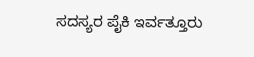ಸದಸ್ಯರ ಪೈಕಿ ಇರ್ವತ್ತೂರು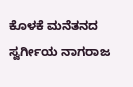ಕೊಳಕೆ ಮನೆತನದ ಸ್ವರ್ಗೀಯ ನಾಗರಾಜ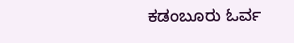ಕಡಂಬೂರು ಓರ್ವ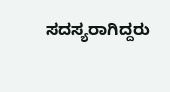ಸದಸ್ಯರಾಗಿದ್ದರು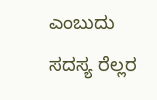ಎಂಬುದು ಸದಸ್ಯ ರೆಲ್ಲರ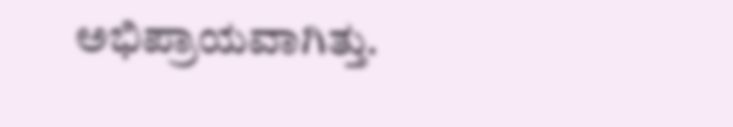ಅಭಿಪ್ರಾಯವಾಗಿತ್ತು.